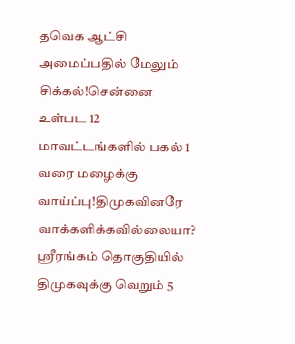தவெக ஆட்சி அமைப்பதில் மேலும் சிக்கல்!சென்னை உள்பட 12 மாவட்டங்களில் பகல் 1 வரை மழைக்கு வாய்ப்பு!திமுகவினரே வாக்களிக்கவில்லையா? ஸ்ரீரங்கம் தொகுதியில் திமுகவுக்கு வெறும் 5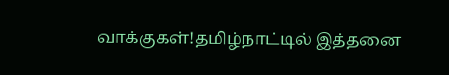வாக்குகள்!தமிழ்நாட்டில் இத்தனை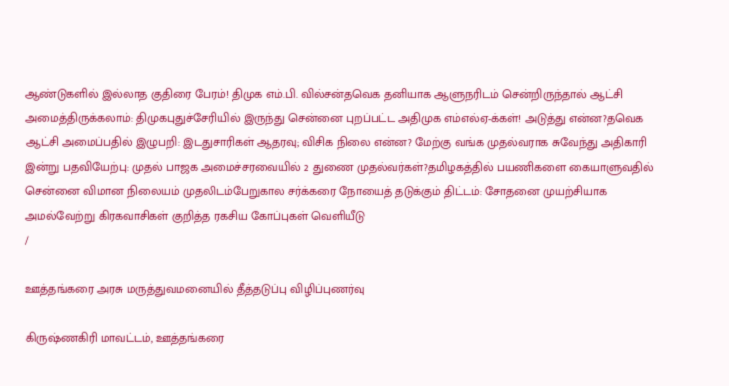ஆண்டுகளில் இல்லாத குதிரை பேரம்! திமுக எம்.பி. வில்சன்தவெக தனியாக ஆளுநரிடம் சென்றிருந்தால் ஆட்சி அமைத்திருக்கலாம்: திமுகபுதுச்சேரியில் இருந்து சென்னை புறப்பட்ட அதிமுக எம்எல்ஏ-க்கள்! அடுத்து என்ன?தவெக ஆட்சி அமைப்பதில் இழுபறி: இடதுசாரிகள் ஆதரவு; விசிக நிலை என்ன? மேற்கு வங்க முதல்வராக சுவேந்து அதிகாரி இன்று பதவியேற்பு: முதல் பாஜக அமைச்சரவையில் 2 துணை முதல்வர்கள்?தமிழகத்தில் பயணிகளை கையாளுவதில் சென்னை விமான நிலையம் முதலிடம்பேறுகால சர்க்கரை நோயைத் தடுக்கும் திட்டம்: சோதனை முயற்சியாக அமல்வேற்று கிரகவாசிகள் குறித்த ரகசிய கோப்புகள் வெளியீடு
/

ஊத்தங்கரை அரசு மருத்துவமனையில் தீத்தடுப்பு விழிப்புணர்வு

கிருஷ்ணகிரி மாவட்டம், ஊத்தங்கரை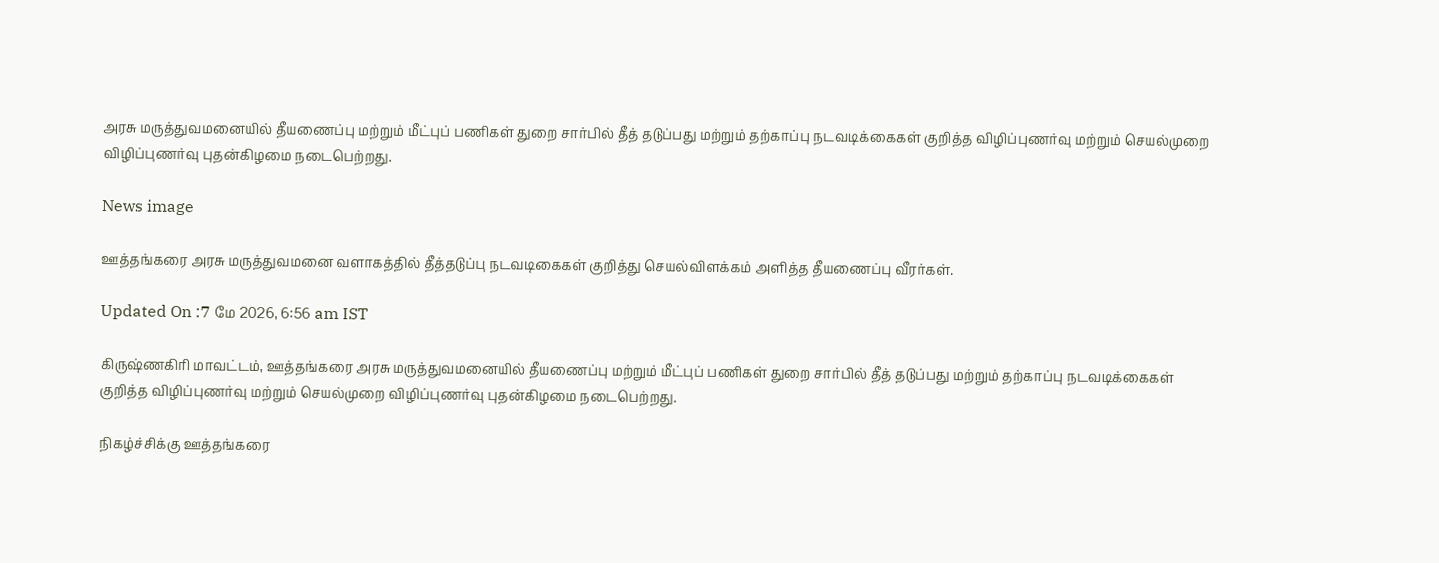அரசு மருத்துவமனையில் தீயணைப்பு மற்றும் மீட்புப் பணிகள் துறை சார்பில் தீத் தடுப்பது மற்றும் தற்காப்பு நடவடிக்கைகள் குறித்த விழிப்புணர்வு மற்றும் செயல்முறை விழிப்புணர்வு புதன்கிழமை நடைபெற்றது.

News image

ஊத்தங்கரை அரசு மருத்துவமனை வளாகத்தில் தீத்தடுப்பு நடவடிகைகள் குறித்து செயல்விளக்கம் அளித்த தீயணைப்பு வீரர்கள்.

Updated On :7 மே 2026, 6:56 am IST

கிருஷ்ணகிரி மாவட்டம், ஊத்தங்கரை அரசு மருத்துவமனையில் தீயணைப்பு மற்றும் மீட்புப் பணிகள் துறை சார்பில் தீத் தடுப்பது மற்றும் தற்காப்பு நடவடிக்கைகள் குறித்த விழிப்புணர்வு மற்றும் செயல்முறை விழிப்புணர்வு புதன்கிழமை நடைபெற்றது.

நிகழ்ச்சிக்கு ஊத்தங்கரை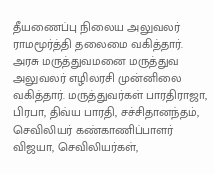தீயணைப்பு நிலைய அலுவலர் ராமமூர்த்தி தலைமை வகித்தார். அரசு மருத்துவமனை மருத்துவ அலுவலர் எழிலரசி முன்னிலை வகித்தார். மருத்துவர்கள் பாரதிராஜா, பிரபா, திவ்ய பாரதி, சச்சிதானந்தம், செவிலியர் கண்காணிப்பாளர் விஜயா, செவிலியர்கள்,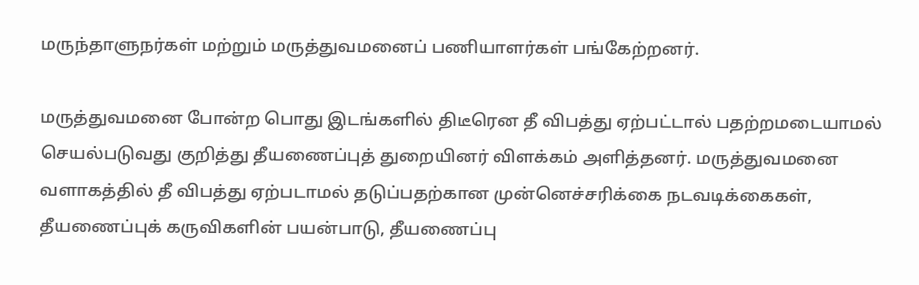மருந்தாளுநர்கள் மற்றும் மருத்துவமனைப் பணியாளர்கள் பங்கேற்றனர்.

மருத்துவமனை போன்ற பொது இடங்களில் திடீரென தீ விபத்து ஏற்பட்டால் பதற்றமடையாமல் செயல்படுவது குறித்து தீயணைப்புத் துறையினர் விளக்கம் அளித்தனர். மருத்துவமனை வளாகத்தில் தீ விபத்து ஏற்படாமல் தடுப்பதற்கான முன்னெச்சரிக்கை நடவடிக்கைகள், தீயணைப்புக் கருவிகளின் பயன்பாடு, தீயணைப்பு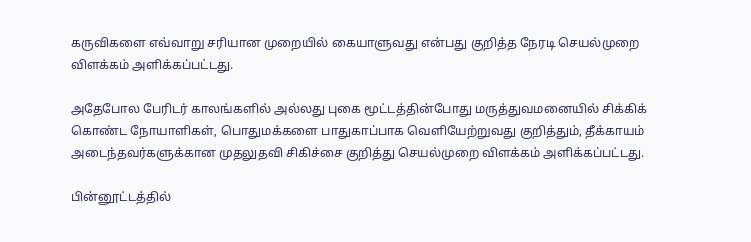கருவிகளை எவ்வாறு சரியான முறையில் கையாளுவது என்பது குறித்த நேரடி செயல்முறை விளக்கம் அளிக்கப்பட்டது.

அதேபோல பேரிடர் காலங்களில் அல்லது புகை மூட்டத்தின்போது மருத்துவமனையில் சிக்கிக் கொண்ட நோயாளிகள், பொதுமக்களை பாதுகாப்பாக வெளியேற்றுவது குறித்தும், தீக்காயம் அடைந்தவர்களுக்கான முதலுதவி சிகிச்சை குறித்து செயல்முறை விளக்கம் அளிக்கப்பட்டது.

பின்னூட்டத்தில்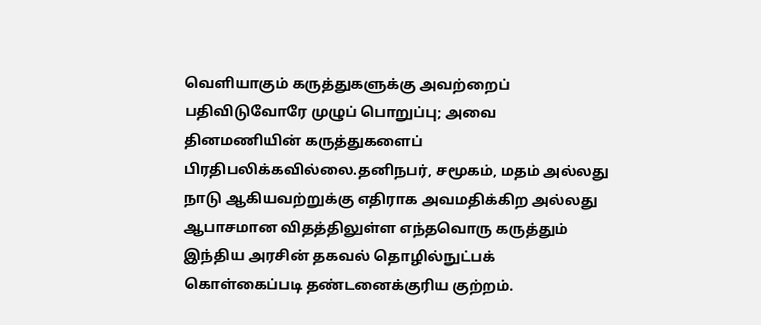வெளியாகும் கருத்துகளுக்கு அவற்றைப் பதிவிடுவோரே முழுப் பொறுப்பு; அவை தினமணியின் கருத்துகளைப் பிரதிபலிக்கவில்லை.தனிநபர், சமூகம், மதம் அல்லது நாடு ஆகியவற்றுக்கு எதிராக அவமதிக்கிற அல்லது ஆபாசமான விதத்திலுள்ள எந்தவொரு கருத்தும் இந்திய அரசின் தகவல் தொழில்நுட்பக் கொள்கைப்படி தண்டனைக்குரிய குற்றம்.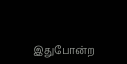இதுபோன்ற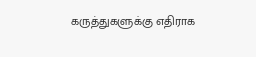கருத்துகளுக்கு எதிராக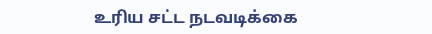உரிய சட்ட நடவடிக்கை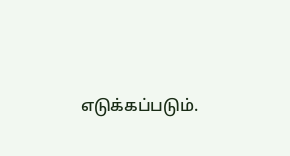எடுக்கப்படும்.